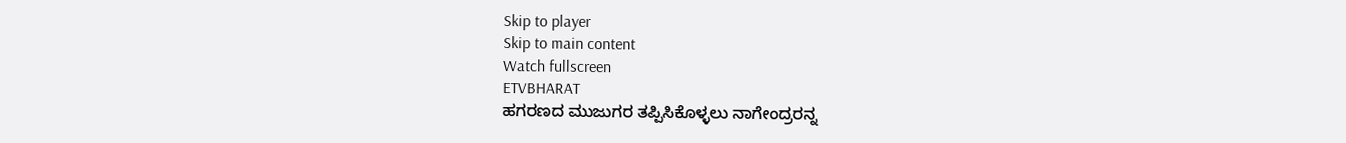Skip to player
Skip to main content
Watch fullscreen
ETVBHARAT
ಹಗರಣದ ಮುಜುಗರ ತಪ್ಪಿಸಿಕೊಳ್ಳಲು ನಾಗೇಂದ್ರರನ್ನ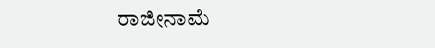ರಾಜೀನಾಮೆ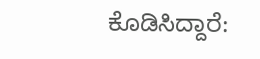ಕೊಡಿಸಿದ್ದಾರೆ: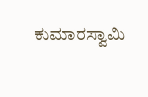ಕುಮಾರಸ್ವಾಮಿ